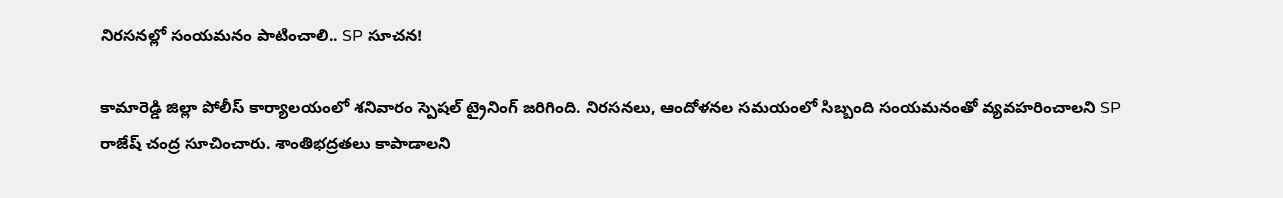నిరసనల్లో సంయమనం పాటించాలి.. SP సూచన!

కామారెడ్డి జిల్లా పోలీస్ కార్యాలయంలో శనివారం స్పెషల్ ట్రైనింగ్ జరిగింది. నిరసనలు, ఆందోళనల సమయంలో సిబ్బంది సంయమనంతో వ్యవహరించాలని SP రాజేష్ చంద్ర సూచించారు. శాంతిభద్రతలు కాపాడాలని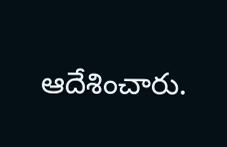ఆదేశించారు.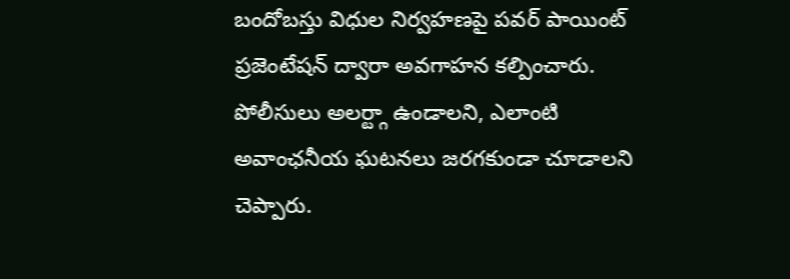బందోబస్తు విధుల నిర్వహణపై పవర్ పాయింట్ ప్రజెంటేషన్ ద్వారా అవగాహన కల్పించారు. పోలీసులు అలర్ట్గా ఉండాలని, ఎలాంటి అవాంఛనీయ ఘటనలు జరగకుండా చూడాలని చెప్పారు.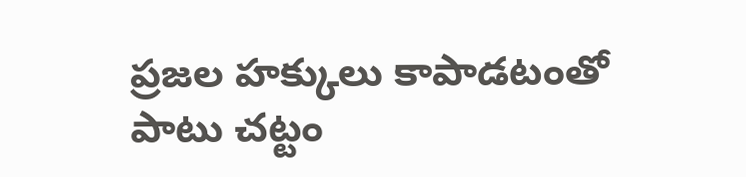ప్రజల హక్కులు కాపాడటంతో పాటు చట్టం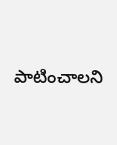పాటించాలని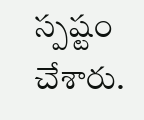స్పష్టం చేశారు.